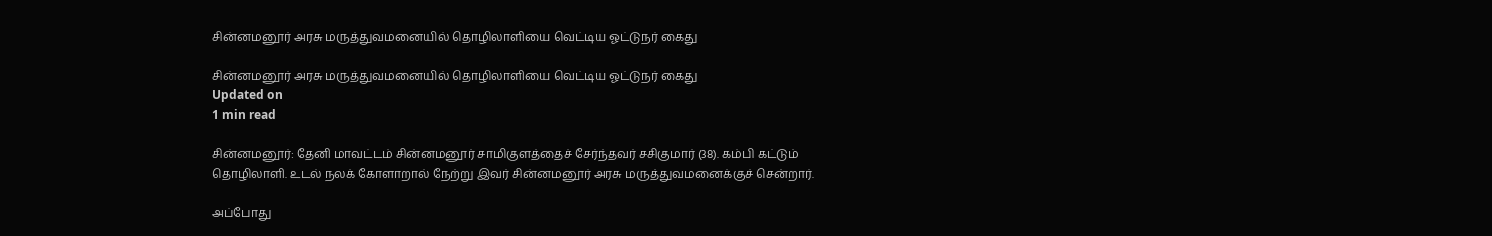சின்னமனூர் அரசு மருத்துவமனையில் தொழிலாளியை வெட்டிய ஓட்டுநர் கைது

சின்னமனூர் அரசு மருத்துவமனையில் தொழிலாளியை வெட்டிய ஓட்டுநர் கைது
Updated on
1 min read

சின்னமனூர்: தேனி மாவட்டம் சின்னமனூர் சாமிகுளத்தைச் சேர்ந்தவர் சசிகுமார் (38). கம்பி கட்டும் தொழிலாளி. உடல் நலக் கோளாறால் நேற்று இவர் சின்னமனூர் அரசு மருத்துவமனைக்குச் சென்றார்.

அப்போது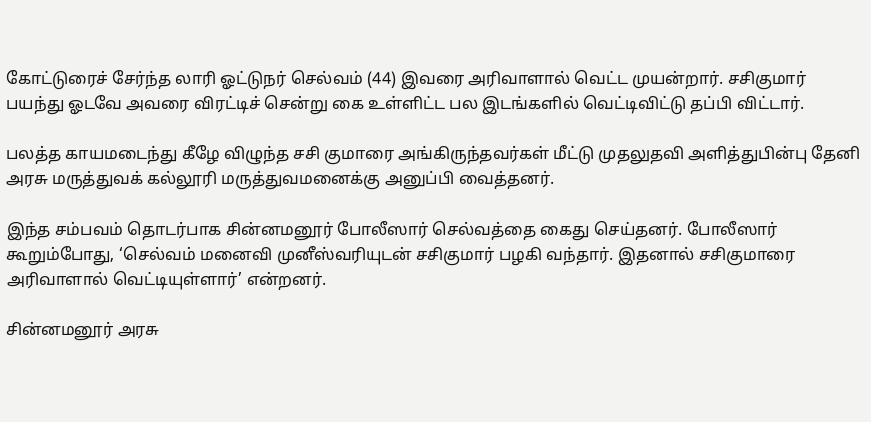கோட்டுரைச் சேர்ந்த லாரி ஓட்டுநர் செல்வம் (44) இவரை அரிவாளால் வெட்ட முயன்றார். சசிகுமார் பயந்து ஓடவே அவரை விரட்டிச் சென்று கை உள்ளிட்ட பல இடங்களில் வெட்டிவிட்டு தப்பி விட்டார்.

பலத்த காயமடைந்து கீழே விழுந்த சசி குமாரை அங்கிருந்தவர்கள் மீட்டு முதலுதவி அளித்துபின்பு தேனி அரசு மருத்துவக் கல்லூரி மருத்துவமனைக்கு அனுப்பி வைத்தனர்.

இந்த சம்பவம் தொடர்பாக சின்னமனூர் போலீஸார் செல்வத்தை கைது செய்தனர். போலீஸார் கூறும்போது, ‘செல்வம் மனைவி முனீஸ்வரியுடன் சசிகுமார் பழகி வந்தார். இதனால் சசிகுமாரை அரிவாளால் வெட்டியுள்ளார்’ என்றனர்.

சின்னமனூர் அரசு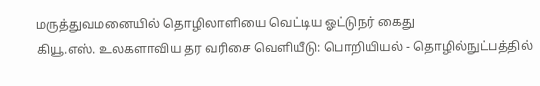மருத்துவமனையில் தொழிலாளியை வெட்டிய ஓட்டுநர் கைது
கியூ.எஸ். உலகளாவிய தர வரிசை வெளியீடு: பொறியியல் - தொழில்நுட்பத்தில்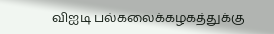விஐடி பல்கலைக்கழகத்துக்கு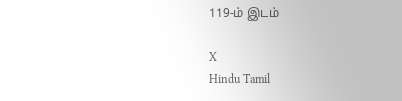119-ம் இடம்

X
Hindu Tamil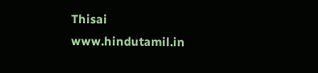Thisai
www.hindutamil.in